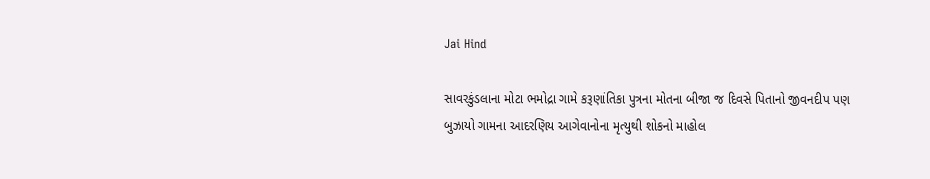Jai Hind

સાવરકુંડલાના મોટા ભમોદ્રા ગામે કરૂણાંતિકા પુત્રના મોતના બીજા જ દિવસે પિતાનો જીવનદીપ પણ બુઝાયો ગામના આદરણિય આગેવાનોના મૃત્યુથી શોકનો માહોલ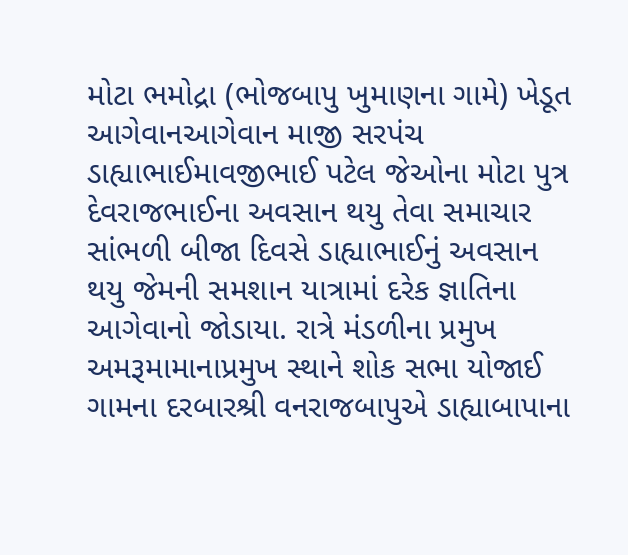મોટા ભમોદ્રા (ભોજબાપુ ખુમાણના ગામે) ખેડૂત આગેવાનઆગેવાન માજી સરપંચ ડાહ્યાભાઈમાવજીભાઈ પટેલ જેઓના મોટા પુત્ર દેવરાજભાઈના અવસાન થયુ તેવા સમાચાર સાંભળી બીજા દિવસે ડાહ્યાભાઈનું અવસાન થયુ જેમની સમશાન યાત્રામાં દરેક જ્ઞાતિના આગેવાનો જોડાયા. રાત્રે મંડળીના પ્રમુખ અમરૂમામાનાપ્રમુખ સ્થાને શોક સભા યોજાઈ ગામના દરબારશ્રી વનરાજબાપુએ ડાહ્યાબાપાના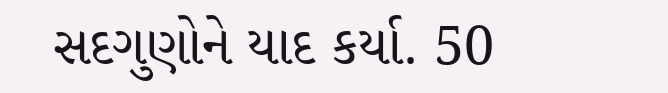સદગુણોને યાદ કર્યા. 50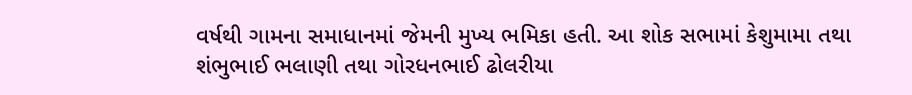વર્ષથી ગામના સમાધાનમાં જેમની મુખ્ય ભમિકા હતી. આ શોક સભામાં કેશુમામા તથા શંભુભાઈ ભલાણી તથા ગોરધનભાઈ ઢોલરીયા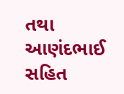તથા આણંદભાઈ સહિત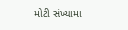મોટી સંખ્યામા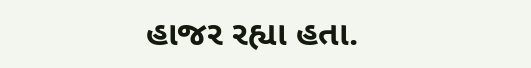હાજર રહ્યા હતા.